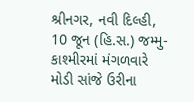શ્રીનગર, નવી દિલ્હી, 10 જૂન (હિ.સ.) જમ્મુ-કાશ્મીરમાં મંગળવારે મોડી સાંજે ઉરીના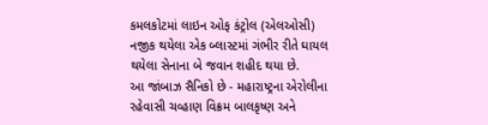કમલકોટમાં લાઇન ઓફ કંટ્રોલ (એલઓસી) નજીક થયેલા એક બ્લાસ્ટમાં ગંભીર રીતે ઘાયલ થયેલા સેનાના બે જવાન શહીદ થયા છે.
આ જાંબાઝ સૈનિકો છે - મહારાષ્ટ્રના એરોલીના રહેવાસી ચવ્હાણ વિક્રમ બાલકૃષ્ણ અને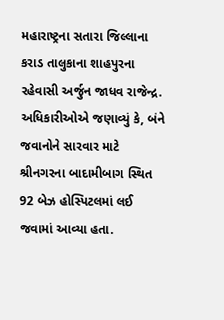મહારાષ્ટ્રના સતારા જિલ્લાના કરાડ તાલુકાના શાહપુરના રહેવાસી અર્જુન જાધવ રાજેન્દ્ર.
અધિકારીઓએ જણાવ્યું કે, બંને જવાનોને સારવાર માટે શ્રીનગરના બાદામીબાગ સ્થિત 92 બેઝ હોસ્પિટલમાં લઈ જવામાં આવ્યા હતા.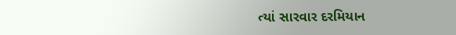ત્યાં સારવાર દરમિયાન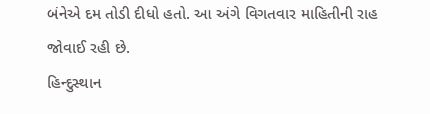બંનેએ દમ તોડી દીધો હતો. આ અંગે વિગતવાર માહિતીની રાહ જોવાઈ રહી છે.
હિન્દુસ્થાન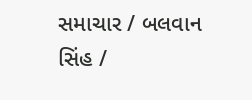સમાચાર / બલવાન સિંહ /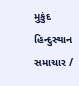મુકુંદ
હિન્દુસ્થાન સમાચાર /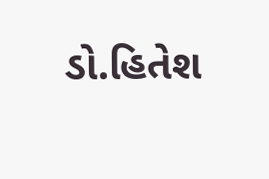ડો.હિતેશ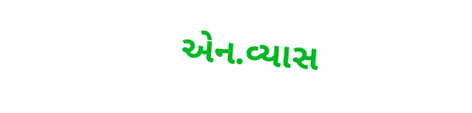એન.વ્યાસ